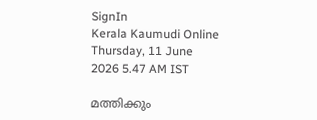SignIn
Kerala Kaumudi Online
Thursday, 11 June 2026 5.47 AM IST

മത്തിക്കും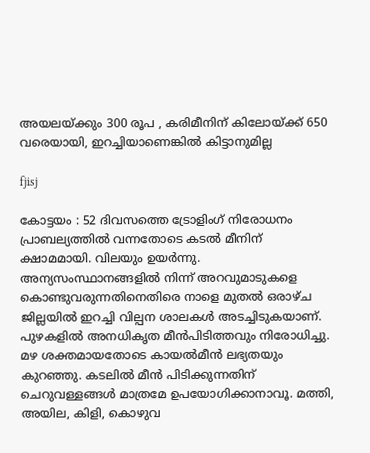അയലയ്ക്കും 300 രൂപ , കരിമീനിന് കിലോയ്ക്ക് 650 വരെയായി, ഇറച്ചിയാണെങ്കിൽ കിട്ടാനുമില്ല

fjisj

കോട്ടയം : 52 ദിവസത്തെ ട്രോളിംഗ് നിരോധനം പ്രാബല്യത്തിൽ വന്നതോടെ കടൽ മീനിന് ക്ഷാമമായി. വിലയും ഉയർന്നു. അന്യസംസ്ഥാനങ്ങളിൽ നിന്ന് അറവുമാടുകളെ കൊണ്ടുവരുന്നതിനെതിരെ നാളെ മുതൽ ഒരാഴ്ച ജില്ലയിൽ ഇറച്ചി വില്പന ശാലകൾ അടച്ചിടുകയാണ്. പുഴകളിൽ അനധികൃത മീൻപിടിത്തവും നിരോധിച്ചു. മഴ ശക്തമായതോടെ കായൽമീൻ ലഭ്യതയും കുറഞ്ഞു. കടലിൽ മീൻ പിടിക്കുന്നതിന് ചെറുവള്ളങ്ങൾ മാത്രമേ ഉപയോഗിക്കാനാവൂ. മത്തി, അയില, കിളി, കൊഴുവ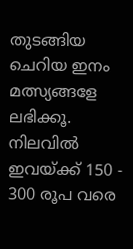തുടങ്ങിയ ചെറിയ ഇനം മത്സ്യങ്ങളേ ലഭിക്കൂ. നിലവിൽ ഇവയ്ക്ക് 150 - 300 രൂപ വരെ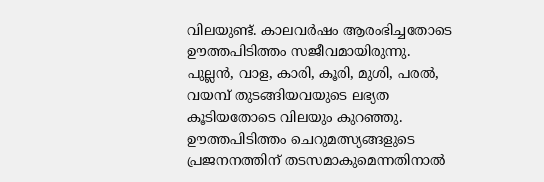വിലയുണ്ട്. കാലവർഷം ആരംഭിച്ചതോടെ ഊത്തപിടിത്തം സജീവമായിരുന്നു. പുല്ലൻ, വാള, കാരി, കൂരി, മുശി, പരൽ, വയമ്പ് തുടങ്ങിയവയുടെ ലഭ്യത കൂടിയതോടെ വിലയും കുറഞ്ഞു. ഊത്തപിടിത്തം ചെറുമത്സ്യങ്ങളുടെ പ്രജനനത്തിന് തടസമാകുമെന്നതിനാൽ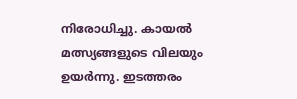നിരോധിച്ചു. കായൽ മത്സ്യങ്ങളുടെ വിലയും ഉയർന്നു. ഇടത്തരം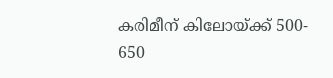കരിമീന് കിലോയ്ക്ക് 500- 650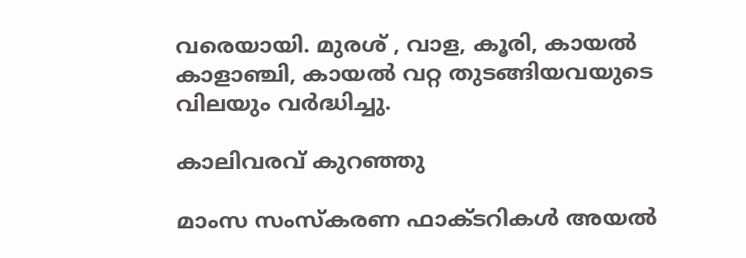വരെയായി. മുരശ് , വാള, കൂരി, കായൽ കാളാഞ്ചി, കായൽ വറ്റ തുടങ്ങിയവയുടെ വിലയും വർദ്ധിച്ചു.

കാലിവരവ് കുറഞ്ഞു

മാംസ സംസ്കരണ ഫാക്ടറികൾ അയൽ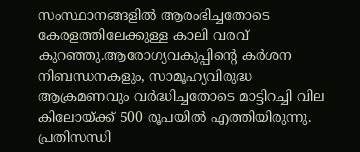സംസ്ഥാനങ്ങളിൽ ആരംഭിച്ചതോടെ കേരളത്തിലേക്കുള്ള കാലി വരവ് കുറഞ്ഞു.ആരോഗ്യവകുപ്പിന്റെ കർശന നിബന്ധനകളും, സാമൂഹ്യവിരുദ്ധ ആക്രമണവും വർദ്ധിച്ചതോടെ മാട്ടിറച്ചി വില കിലോയ്ക്ക് 500 രൂപയിൽ എത്തിയിരുന്നു. പ്രതിസന്ധി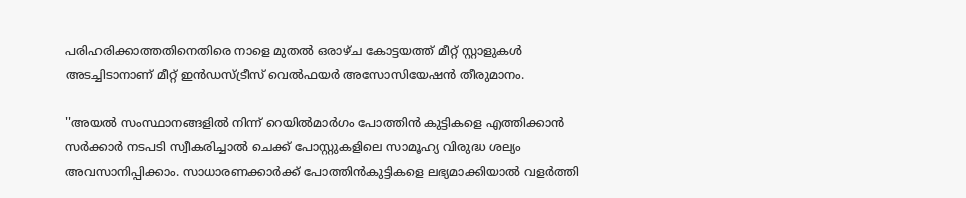പരിഹരിക്കാത്തതിനെതിരെ നാളെ മുതൽ ഒരാഴ്ച കോട്ടയത്ത് മീറ്റ് സ്റ്റാളുകൾ അടച്ചിടാനാണ് മീറ്റ് ഇൻഡസ്ട്രീസ് വെൽഫയർ അസോസിയേഷൻ തീരുമാനം.

''അയൽ സംസ്ഥാനങ്ങളിൽ നിന്ന് റെയിൽമാർഗം പോത്തിൻ കുട്ടികളെ എത്തിക്കാൻ സർക്കാർ നടപടി സ്വീകരിച്ചാൽ ചെക്ക് പോസ്റ്റുകളിലെ സാമൂഹ്യ വിരുദ്ധ ശല്യം അവസാനിപ്പിക്കാം. സാധാരണക്കാർക്ക് പോത്തിൻകുട്ടികളെ ലഭ്യമാക്കിയാൽ വളർത്തി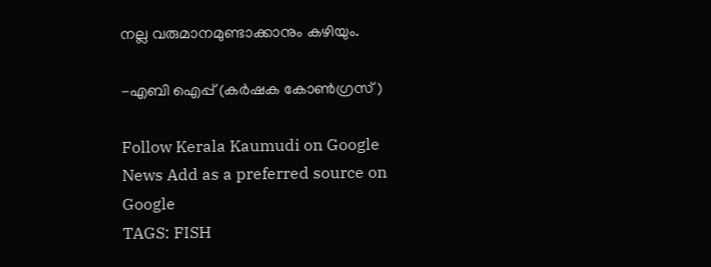നല്ല വരുമാനമുണ്ടാക്കാനും കഴിയും.

-എബി ഐപ്പ് (കർഷക കോൺഗ്രസ്‌ )

Follow Kerala Kaumudi on Google News Add as a preferred source on Google
TAGS: FISH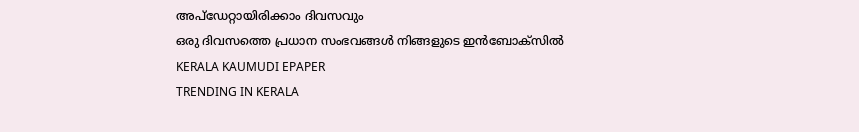അപ്ഡേറ്റായിരിക്കാം ദിവസവും
ഒരു ദിവസത്തെ പ്രധാന സംഭവങ്ങൾ നിങ്ങളുടെ ഇൻബോക്സിൽ
KERALA KAUMUDI EPAPER
TRENDING IN KERALA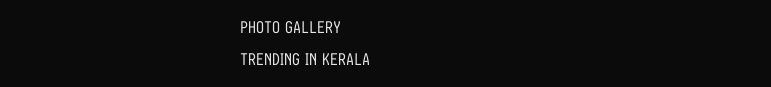PHOTO GALLERY
TRENDING IN KERALA